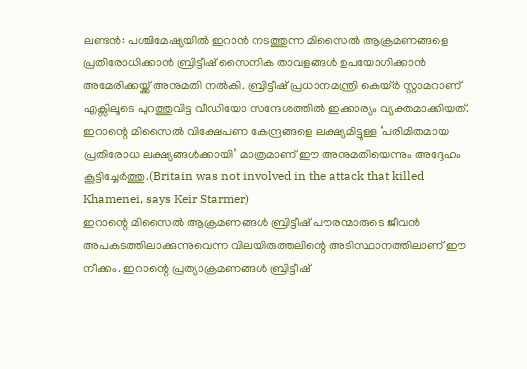ലണ്ടൻ: പശ്ചിമേഷ്യയിൽ ഇറാൻ നടത്തുന്ന മിസൈൽ ആക്രമണങ്ങളെ പ്രതിരോധിക്കാൻ ബ്രിട്ടീഷ് സൈനിക താവളങ്ങൾ ഉപയോഗിക്കാൻ അമേരിക്കയ്ക്ക് അനുമതി നൽകി. ബ്രിട്ടീഷ് പ്രധാനമന്ത്രി കെയ്ർ സ്റ്റാമറാണ് എക്സിലൂടെ പുറത്തുവിട്ട വീഡിയോ സന്ദേശത്തിൽ ഇക്കാര്യം വ്യക്തമാക്കിയത്. ഇറാന്റെ മിസൈൽ വിക്ഷേപണ കേന്ദ്രങ്ങളെ ലക്ഷ്യമിട്ടുള്ള ‘പരിമിതമായ പ്രതിരോധ ലക്ഷ്യങ്ങൾക്കായി’ മാത്രമാണ് ഈ അനുമതിയെന്നും അദ്ദേഹം കൂട്ടിച്ചേർത്തു.(Britain was not involved in the attack that killed Khamenei, says Keir Starmer)
ഇറാന്റെ മിസൈൽ ആക്രമണങ്ങൾ ബ്രിട്ടീഷ് പൗരന്മാരുടെ ജീവൻ അപകടത്തിലാക്കുന്നുവെന്ന വിലയിരുത്തലിന്റെ അടിസ്ഥാനത്തിലാണ് ഈ നീക്കം. ഇറാന്റെ പ്രത്യാക്രമണങ്ങൾ ബ്രിട്ടീഷ്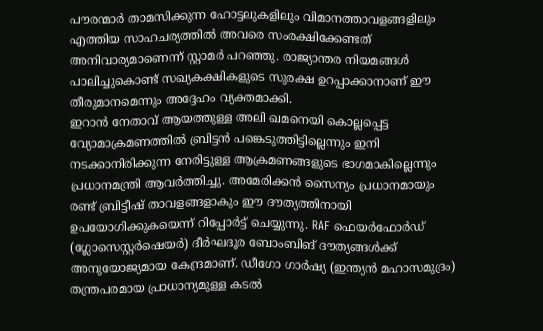പൗരന്മാർ താമസിക്കുന്ന ഹോട്ടലുകളിലും വിമാനത്താവളങ്ങളിലും എത്തിയ സാഹചര്യത്തിൽ അവരെ സംരക്ഷിക്കേണ്ടത് അനിവാര്യമാണെന്ന് സ്റ്റാമർ പറഞ്ഞു. രാജ്യാന്തര നിയമങ്ങൾ പാലിച്ചുകൊണ്ട് സഖ്യകക്ഷികളുടെ സുരക്ഷ ഉറപ്പാക്കാനാണ് ഈ തീരുമാനമെന്നും അദ്ദേഹം വ്യക്തമാക്കി.
ഇറാൻ നേതാവ് ആയത്തുള്ള അലി ഖമനെയി കൊല്ലപ്പെട്ട വ്യോമാക്രമണത്തിൽ ബ്രിട്ടൻ പങ്കെടുത്തിട്ടില്ലെന്നും ഇനി നടക്കാനിരിക്കുന്ന നേരിട്ടുള്ള ആക്രമണങ്ങളുടെ ഭാഗമാകില്ലെന്നും പ്രധാനമന്ത്രി ആവർത്തിച്ചു. അമേരിക്കൻ സൈന്യം പ്രധാനമായും രണ്ട് ബ്രിട്ടീഷ് താവളങ്ങളാകും ഈ ദൗത്യത്തിനായി ഉപയോഗിക്കുകയെന്ന് റിപ്പോർട്ട് ചെയ്യുന്നു. RAF ഫെയർഫോർഡ് (ഗ്ലോസെസ്റ്റർഷെയർ) ദീർഘദൂര ബോംബിങ് ദൗത്യങ്ങൾക്ക് അനുയോജ്യമായ കേന്ദ്രമാണ്. ഡീഗോ ഗാർഷ്യ (ഇന്ത്യൻ മഹാസമുദ്രം) തന്ത്രപരമായ പ്രാധാന്യമുള്ള കടൽ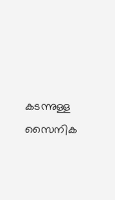കടന്നുള്ള സൈനിക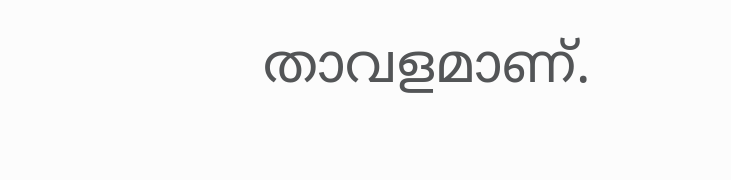താവളമാണ്.